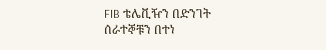FIB ቴሌቪዥን በድንገት ሰራተኞቹን በተነ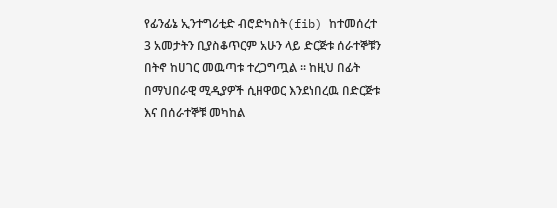የፊንፊኔ ኢንተግሪቲድ ብሮድካስት(fib) ከተመሰረተ 3 አመታትን ቢያስቆጥርም አሁን ላይ ድርጅቱ ሰራተኞቹን በትኖ ከሀገር መዉጣቱ ተረጋግጧል ። ከዚህ በፊት በማህበራዊ ሚዲያዎች ሲዘዋወር እንደነበረዉ በድርጅቱ እና በሰራተኞቹ መካከል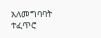አለመግባባት ተፈጥሮ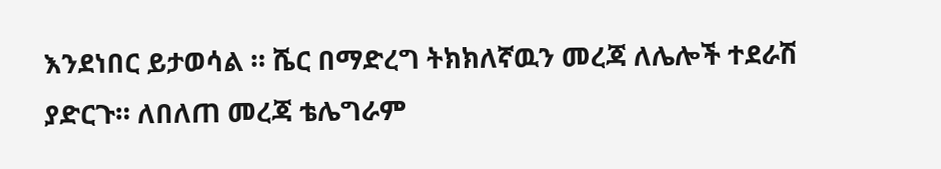እንደነበር ይታወሳል ። ሼር በማድረግ ትክክለኛዉን መረጃ ለሌሎች ተደራሽ ያድርጉ። ለበለጠ መረጃ ቴሌግራም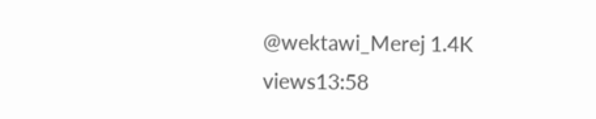@wektawi_Merej 1.4K views13:58